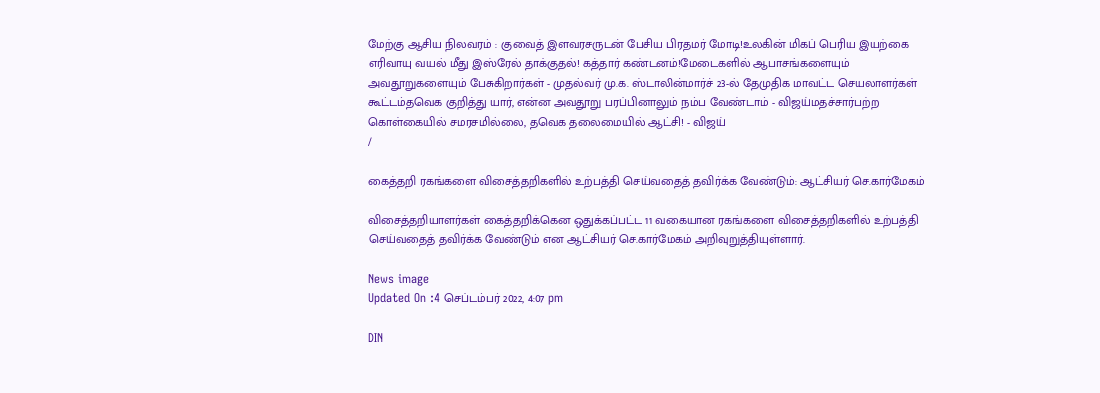மேற்கு ஆசிய நிலவரம் : குவைத் இளவரசருடன் பேசிய பிரதமர் மோடி!உலகின் மிகப் பெரிய இயற்கை எரிவாயு வயல் மீது இஸ்ரேல் தாக்குதல்! கத்தார் கண்டனம்!மேடைகளில் ஆபாசங்களையும் அவதூறுகளையும் பேசுகிறார்கள் - முதல்வர் மு.க. ஸ்டாலின்மார்ச் 23-ல் தேமுதிக மாவட்ட செயலாளர்கள் கூட்டம்தவெக குறித்து யார், என்ன அவதூறு பரப்பினாலும் நம்ப வேண்டாம் - விஜய்மதச்சார்பற்ற கொள்கையில் சமரசமில்லை, தவெக தலைமையில் ஆட்சி! - விஜய்
/

கைத்தறி ரகங்களை விசைத்தறிகளில் உற்பத்தி செய்வதைத் தவிர்க்க வேண்டும்: ஆட்சியர் செ.கார்மேகம்

விசைத்தறியாளர்கள் கைத்தறிக்கென ஒதுக்கப்பட்ட 11 வகையான ரகங்களை விசைத்தறிகளில் உற்பத்தி செய்வதைத் தவிர்க்க வேண்டும் என ஆட்சியர் செ.கார்மேகம் அறிவுறுத்தியுள்ளார்.

News image
Updated On :4 செப்டம்பர் 2022, 4:07 pm

DIN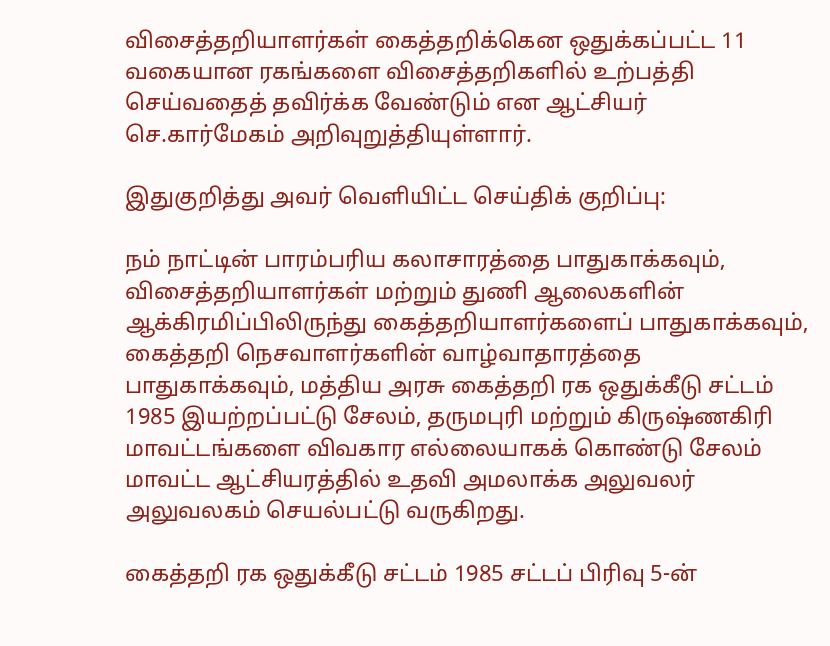விசைத்தறியாளர்கள் கைத்தறிக்கென ஒதுக்கப்பட்ட 11 வகையான ரகங்களை விசைத்தறிகளில் உற்பத்தி செய்வதைத் தவிர்க்க வேண்டும் என ஆட்சியர் செ.கார்மேகம் அறிவுறுத்தியுள்ளார்.

இதுகுறித்து அவர் வெளியிட்ட செய்திக் குறிப்பு:

நம் நாட்டின் பாரம்பரிய கலாசாரத்தை பாதுகாக்கவும், விசைத்தறியாளர்கள் மற்றும் துணி ஆலைகளின் ஆக்கிரமிப்பிலிருந்து கைத்தறியாளர்களைப் பாதுகாக்கவும், கைத்தறி நெசவாளர்களின் வாழ்வாதாரத்தை பாதுகாக்கவும், மத்திய அரசு கைத்தறி ரக ஒதுக்கீடு சட்டம் 1985 இயற்றப்பட்டு சேலம், தருமபுரி மற்றும் கிருஷ்ணகிரி மாவட்டங்களை விவகார எல்லையாகக் கொண்டு சேலம் மாவட்ட ஆட்சியரத்தில் உதவி அமலாக்க அலுவலர் அலுவலகம் செயல்பட்டு வருகிறது.

கைத்தறி ரக ஒதுக்கீடு சட்டம் 1985 சட்டப் பிரிவு 5-ன்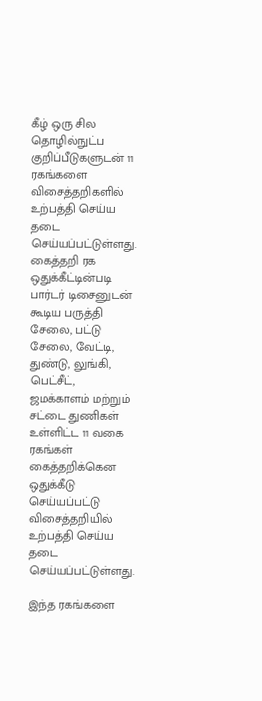கீழ் ஒரு சில தொழில்நுட்ப குறிப்பீடுகளுடன் 11 ரகங்களை விசைத்தறிகளில் உற்பத்தி செய்ய தடை செய்யப்பட்டுள்ளது. கைத்தறி ரக ஒதுக்கீட்டின்படி பார்டர் டிசைனுடன் கூடிய பருத்தி சேலை, பட்டு சேலை, வேட்டி, துண்டு, லுங்கி, பெட்சீட், ஜமக்காளம் மற்றும் சட்டை துணிகள் உள்ளிட்ட 11 வகை ரகங்கள் கைத்தறிக்கென ஒதுக்கீடு செய்யப்பட்டு விசைத்தறியில் உற்பத்தி செய்ய தடை செய்யப்பட்டுள்ளது.

இந்த ரகங்களை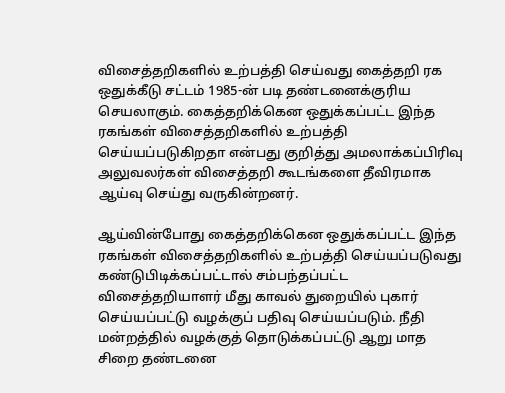விசைத்தறிகளில் உற்பத்தி செய்வது கைத்தறி ரக ஒதுக்கீடு சட்டம் 1985-ன் படி தண்டனைக்குரிய செயலாகும். கைத்தறிக்கென ஒதுக்கப்பட்ட இந்த ரகங்கள் விசைத்தறிகளில் உற்பத்தி செய்யப்படுகிறதா என்பது குறித்து அமலாக்கப்பிரிவு அலுவலர்கள் விசைத்தறி கூடங்களை தீவிரமாக ஆய்வு செய்து வருகின்றனர்.

ஆய்வின்போது கைத்தறிக்கென ஒதுக்கப்பட்ட இந்த ரகங்கள் விசைத்தறிகளில் உற்பத்தி செய்யப்படுவது கண்டுபிடிக்கப்பட்டால் சம்பந்தப்பட்ட விசைத்தறியாளர் மீது காவல் துறையில் புகார் செய்யப்பட்டு வழக்குப் பதிவு செய்யப்படும். நீதி மன்றத்தில் வழக்குத் தொடுக்கப்பட்டு ஆறு மாத சிறை தண்டனை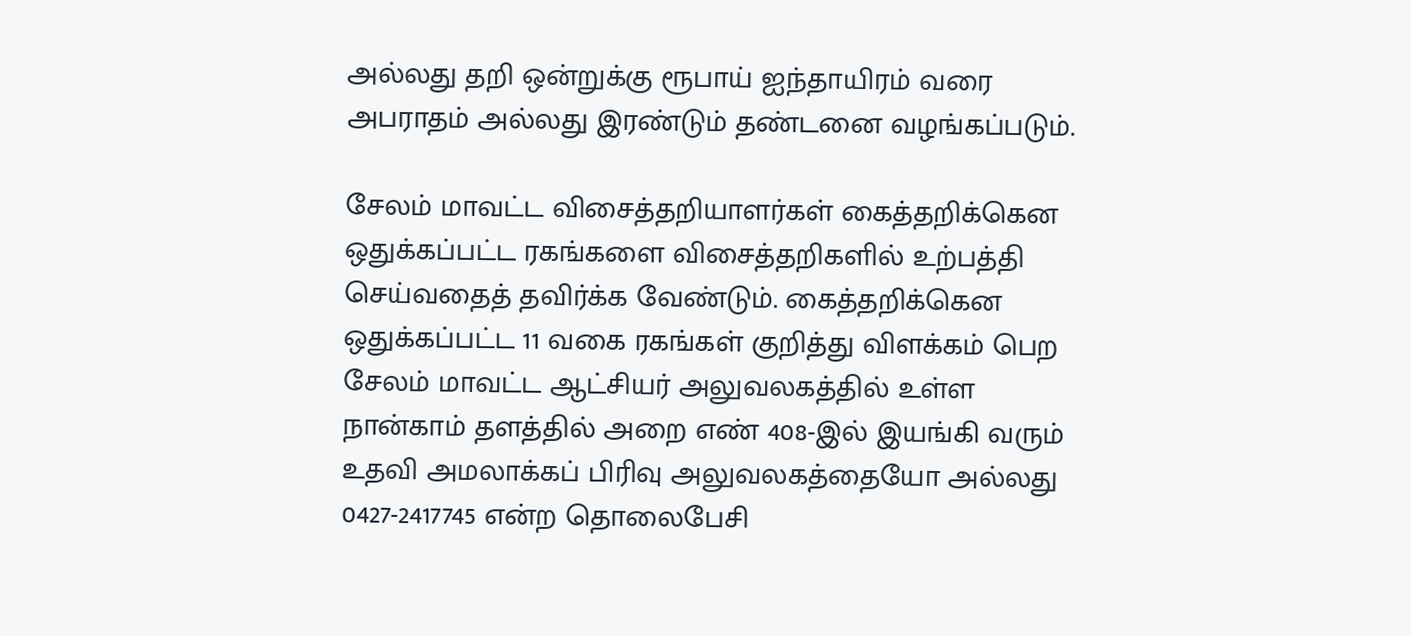அல்லது தறி ஒன்றுக்கு ரூபாய் ஐந்தாயிரம் வரை அபராதம் அல்லது இரண்டும் தண்டனை வழங்கப்படும்.

சேலம் மாவட்ட விசைத்தறியாளர்கள் கைத்தறிக்கென ஒதுக்கப்பட்ட ரகங்களை விசைத்தறிகளில் உற்பத்தி செய்வதைத் தவிர்க்க வேண்டும். கைத்தறிக்கென ஒதுக்கப்பட்ட 11 வகை ரகங்கள் குறித்து விளக்கம் பெற சேலம் மாவட்ட ஆட்சியர் அலுவலகத்தில் உள்ள நான்காம் தளத்தில் அறை எண் 408-இல் இயங்கி வரும் உதவி அமலாக்கப் பிரிவு அலுவலகத்தையோ அல்லது 0427-2417745 என்ற தொலைபேசி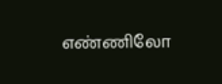எண்ணிலோ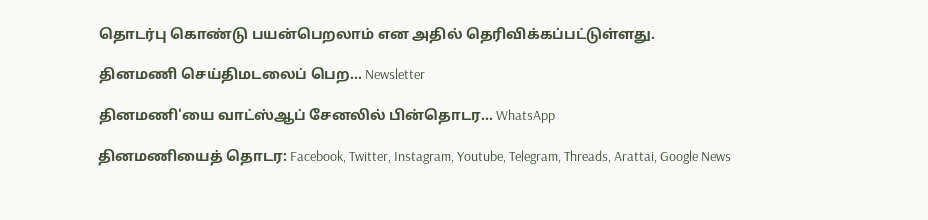தொடர்பு கொண்டு பயன்பெறலாம் என அதில் தெரிவிக்கப்பட்டுள்ளது.

தினமணி செய்திமடலைப் பெற... Newsletter

தினமணி'யை வாட்ஸ்ஆப் சேனலில் பின்தொடர... WhatsApp

தினமணியைத் தொடர: Facebook, Twitter, Instagram, Youtube, Telegram, Threads, Arattai, Google News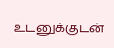உடனுக்குடன்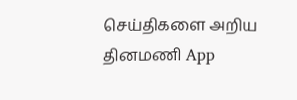செய்திகளை அறிய தினமணி App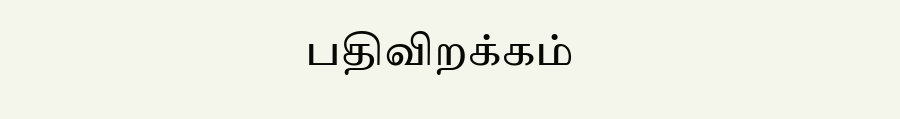பதிவிறக்கம்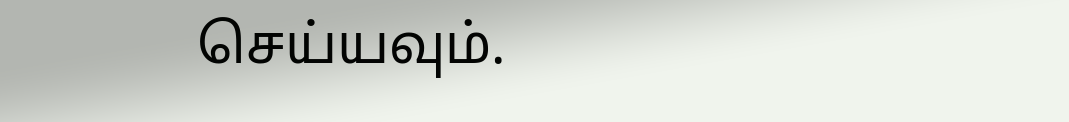செய்யவும்.